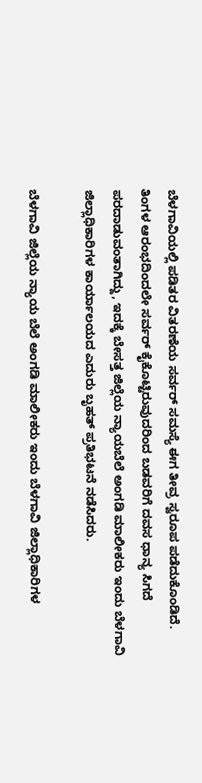ಬೆಳಗಾವಿಯಲ್ಲಿ ಪಡಿತರ ವಿತರಣೆಯ ಸರ್ವರ್ ಸಮಸ್ಯೆ ಈಗ ತೀವ್ರ ಸ್ವರೂಪ ಪಡೆದುಕೊಂಡಿದೆ. ತಿಂಗಳ ಆರಂಭದಿಂದಲೇ ಸರ್ವರ್ ಕೈಕೊಟ್ಟಿರುವುದರಿಂದ ಬಡವರಿಗೆ ದವಸ ಧಾನ್ಯ ಸಿಗದೆ ಪರದಾಡುವಂತಾಗಿದ್ದು, ಇದಕ್ಕೆ ಬೇಸತ್ತ ಜಿಲ್ಲೆಯ ನ್ಯಾಯಬೆಲೆ ಅಂಗಡಿ ಮಾಲೀಕರು ಇಂದು ಬೆಳಗಾವಿ ಜಿಲ್ಲಾಧಿಕಾರಿಗಳ ಕಾರ್ಯಾಲಯದ ಎದುರು ಬೃಹತ್ ಪ್ರತಿಭಟನೆ ನಡೆಸಿದರು.

ಬೆಳಗಾವಿ ಜಿಲ್ಲೆಯ ನ್ಯಾಯ ಬೆಲೆ ಅಂಗಡಿ ಮಾಲೀಕರು ಇಂದು ಬೆಳಗಾವಿ ಜಿಲ್ಲಾಧಿಕಾರಿಗಳ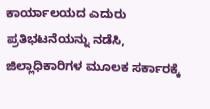ಕಾರ್ಯಾಲಯದ ಎದುರು ಪ್ರತಿಭಟನೆಯನ್ನು ನಡೆಸಿ, ಜಿಲ್ಲಾಧಿಕಾರಿಗಳ ಮೂಲಕ ಸರ್ಕಾರಕ್ಕೆ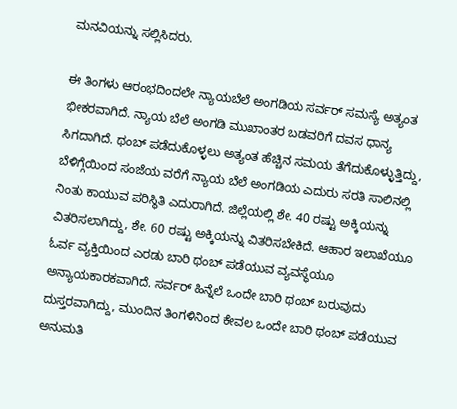ಮನವಿಯನ್ನು ಸಲ್ಲಿಸಿದರು.

ಈ ತಿಂಗಳು ಆರಂಭದಿಂದಲೇ ನ್ಯಾಯಬೆಲೆ ಅಂಗಡಿಯ ಸರ್ವರ್ ಸಮಸ್ಯೆ ಅತ್ಯಂತ ಭೀಕರವಾಗಿದೆ. ನ್ಯಾಯ ಬೆಲೆ ಅಂಗಡಿ ಮುಖಾಂತರ ಬಡವರಿಗೆ ದವಸ ಧಾನ್ಯ ಸಿಗದಾಗಿದೆ. ಥಂಬ್ ಪಡೆದುಕೊಳ್ಳಲು ಅತ್ಯಂತ ಹೆಚ್ಚಿನ ಸಮಯ ತೆಗೆದುಕೊಳ್ಳುತ್ತಿದ್ದು, ಬೆಳಿಗ್ಗೆಯಿಂದ ಸಂಜೆಯ ವರೆಗೆ ನ್ಯಾಯ ಬೆಲೆ ಅಂಗಡಿಯ ಎದುರು ಸರತಿ ಸಾಲಿನಲ್ಲಿ ನಿಂತು ಕಾಯುವ ಪರಿಸ್ಥಿತಿ ಎದುರಾಗಿದೆ. ಜಿಲ್ಲೆಯಲ್ಲಿ ಶೇ. 40 ರಷ್ಟು ಅಕ್ಕಿಯನ್ನು ವಿತರಿಸಲಾಗಿದ್ದು, ಶೇ. 60 ರಷ್ಟು ಅಕ್ಕಿಯನ್ನು ವಿತರಿಸಬೇಕಿದೆ. ಆಹಾರ ಇಲಾಖೆಯೂ ಓರ್ವ ವ್ಯಕ್ತಿಯಿಂದ ಎರಡು ಬಾರಿ ಥಂಬ್ ಪಡೆಯುವ ವ್ಯವಸ್ಥೆಯೂ ಅನ್ಯಾಯಕಾರಕವಾಗಿದೆ. ಸರ್ವರ್ ಹಿನ್ನೆಲೆ ಒಂದೇ ಬಾರಿ ಥಂಬ್ ಬರುವುದು ದುಸ್ತರವಾಗಿದ್ದು, ಮುಂದಿನ ತಿಂಗಳಿನಿಂದ ಕೇವಲ ಒಂದೇ ಬಾರಿ ಥಂಬ್ ಪಡೆಯುವ ಅನುಮತಿ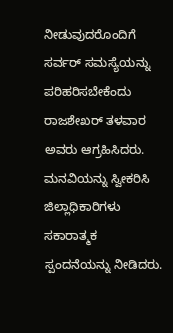ನೀಡುವುದರೊಂದಿಗೆ ಸರ್ವರ್ ಸಮಸ್ಯೆಯನ್ನು ಪರಿಹರಿಸಬೇಕೆಂದು ರಾಜಶೇಖರ್ ತಳವಾರ ಅವರು ಆಗ್ರಹಿಸಿದರು.
ಮನವಿಯನ್ನು ಸ್ವೀಕರಿಸಿ ಜಿಲ್ಲಾಧಿಕಾರಿಗಳು ಸಕಾರಾತ್ಮಕ ಸ್ಪಂದನೆಯನ್ನು ನೀಡಿದರು.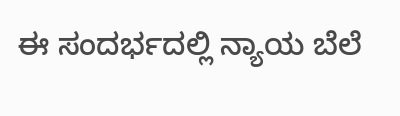ಈ ಸಂದರ್ಭದಲ್ಲಿ ನ್ಯಾಯ ಬೆಲೆ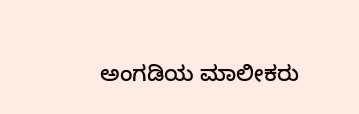ಅಂಗಡಿಯ ಮಾಲೀಕರು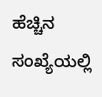ಹೆಚ್ಚಿನ ಸಂಖ್ಯೆಯಲ್ಲಿ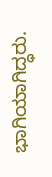ಭಾಗಿಯಾಗಿದ್ಧರು.